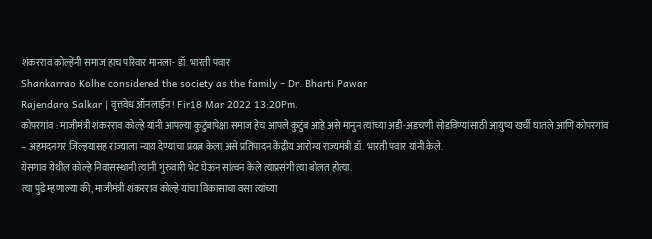शंकरराव कोल्हेंनी समाज हाच परिवार मानला- डॉ. भारती पवार
Shankarrao Kolhe considered the society as the family – Dr. Bharti Pawar
Rajendara Salkar | वृत्तवेध ऑनलाईन! Fir18 Mar 2022 13:20Pm.
कोपरगांव : माजीमंत्री शंकरराव कोल्हे यांनी आपल्या कुटुंबापेक्षा समाज हेच आपले कुटुंब आहे असे मानुन त्यांच्या अडी-अडचणी सोडविण्यांसाठी आयुष्य खर्ची घातले आणि कोपरगांव – अहमदनगर जिल्हयासह राज्याला न्याय देण्याचा प्रयत्न केला असे प्रतिपादन केंद्रीय आरोग्य राज्यमंत्री डॉ. भारती पवार यांनी केले.
येसगाव येथील कोल्हे निवासस्थानी त्यांनी गुरुवारी भेट घेऊन सांत्वन केले त्याप्रसंगी त्या बोलत होत्या.
त्या पुढे म्हणाल्या की, माजीमंत्री शंकरराव कोल्हे यांचा विकासाचा वसा त्यांच्या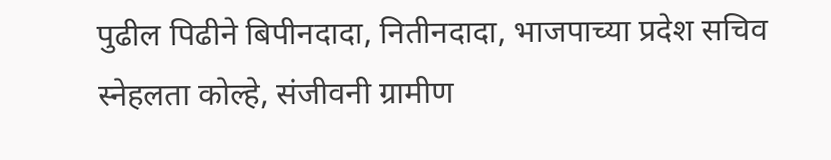पुढील पिढीने बिपीनदादा, नितीनदादा, भाजपाच्या प्रदेश सचिव स्नेहलता कोल्हे, संजीवनी ग्रामीण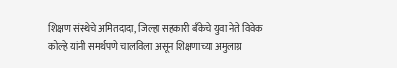शिक्षण संस्थेचे अमितदादा, जिल्हा सहकारी बँकेचे युवा नेते विवेक कोल्हे यांनी समर्थपणे चालविला असून शिक्षणाच्या अमुलाग्र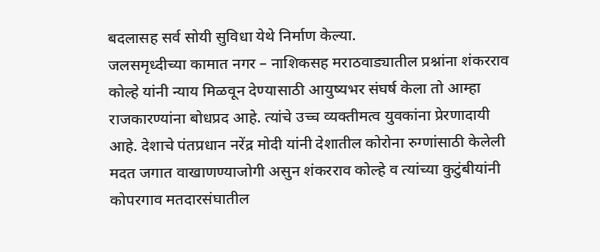बदलासह सर्व सोयी सुविधा येथे निर्माण केल्या.
जलसमृध्दीच्या कामात नगर – नाशिकसह मराठवाड्यातील प्रश्नांना शंकरराव कोल्हे यांनी न्याय मिळवून देण्यासाठी आयुष्यभर संघर्ष केला तो आम्हा राजकारण्यांना बोधप्रद आहे. त्यांचे उच्च व्यक्तीमत्व युवकांना प्रेरणादायी आहे. देशाचे पंतप्रधान नरेंद्र मोदी यांनी देशातील कोरोना रुग्णांसाठी केलेली मदत जगात वाखाणण्याजोगी असुन शंकरराव कोल्हे व त्यांच्या कुटुंबीयांनी कोपरगाव मतदारसंघातील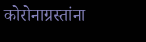कोरोनाग्रस्तांना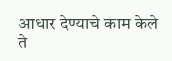आधार देण्याचे काम केले ते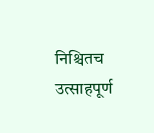निश्चितच उत्साहपूर्ण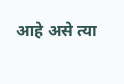आहे असे त्या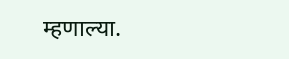म्हणाल्या.